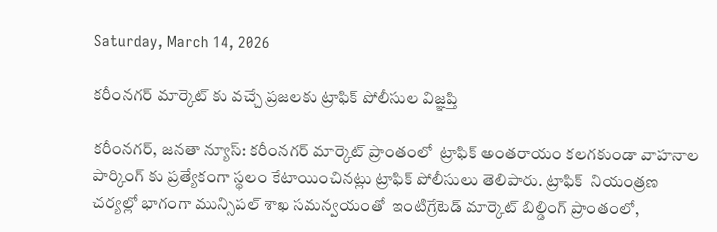Saturday, March 14, 2026

కరీంనగర్ మార్కెట్ కు వచ్చే ప్రజలకు ట్రాఫిక్ పోలీసుల విజ్ఞప్తి

కరీంనగర్, జనతా న్యూస్: కరీంనగర్ మార్కెట్ ప్రాంతంలో  ట్రాఫిక్ అంతరాయం కలగకుండా వాహనాల పార్కింగ్ కు ప్రత్యేకంగా స్థలం కేటాయించినట్లు ట్రాఫిక్ పోలీసులు తెలిపారు. ట్రాఫిక్  నియంత్రణ చర్యల్లో భాగంగా మున్సిపల్ శాఖ సమన్వయంతో  ఇంటిగ్రేటెడ్ మార్కెట్ బిల్డింగ్ ప్రాంతంలో,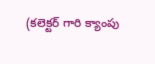(కలెక్టర్ గారి క్యాంపు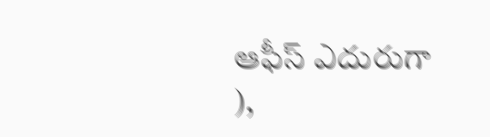ఆఫీస్ ఎదురుగా ),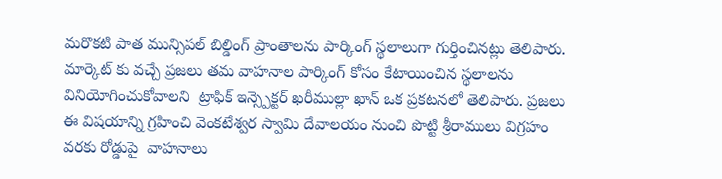మరొకటి పాత మున్సిపల్ బిల్డింగ్ ప్రాంతాలను పార్కింగ్ స్థలాలుగా గుర్తించినట్లు తెలిపారు.  మార్కెట్ కు వచ్చే ప్రజలు తమ వాహనాల పార్కింగ్ కోసం కేటాయించిన స్థలాలను వినియోగించుకోవాలని  ట్రాఫిక్ ఇన్స్పెక్టర్ ఖరీముల్లా ఖాన్ ఒక ప్రకటనలో తెలిపారు. ప్రజలు ఈ విషయాన్ని గ్రహించి వెంకటేశ్వర స్వామి దేవాలయం నుంచి పొట్టి శ్రీరాములు విగ్రహం వరకు రోడ్డుపై  వాహనాలు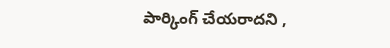పార్కింగ్ చేయరాదని ,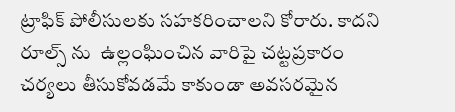ట్రాఫిక్ పోలీసులకు సహకరించాలని కోరారు. కాదని రూల్స్ ను  ఉల్లంఘించిన వారిపై చట్టప్రకారం చర్యలు తీసుకోవడమే కాకుండా అవసరమైన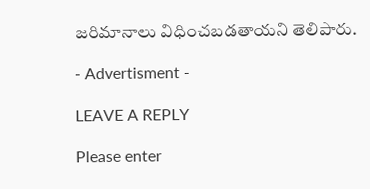జరిమానాలు విధించబడతాయని తెలిపారు.

- Advertisment -

LEAVE A REPLY

Please enter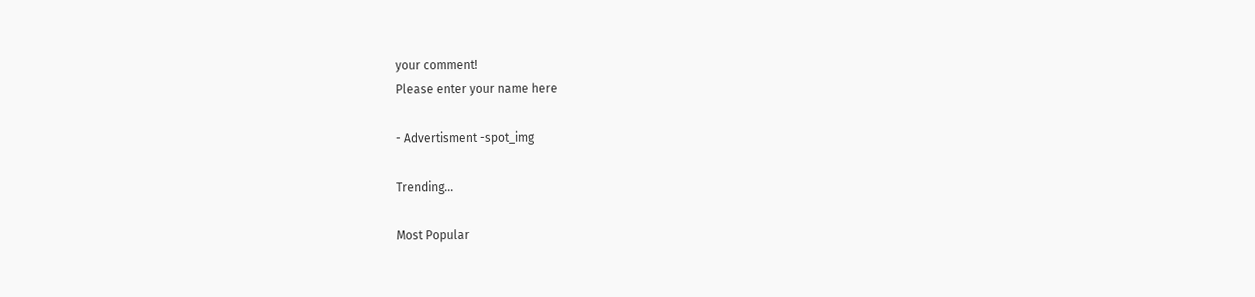your comment!
Please enter your name here

- Advertisment -spot_img

Trending...

Most Popular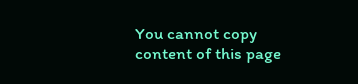You cannot copy content of this page